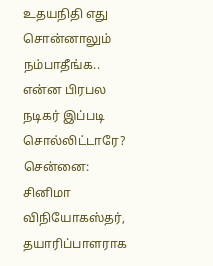உதயநிதி எது சொன்னாலும் நம்பாதீங்க.. என்ன பிரபல நடிகர் இப்படி சொல்லிட்டாரே?
சென்னை: சினிமா விநியோகஸ்தர், தயாரிப்பாளராக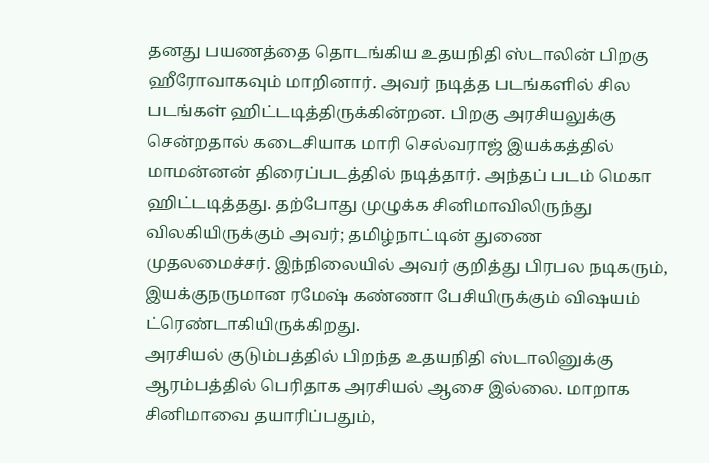தனது பயணத்தை தொடங்கிய உதயநிதி ஸ்டாலின் பிறகு ஹீரோவாகவும் மாறினார். அவர் நடித்த படங்களில் சில படங்கள் ஹிட்டடித்திருக்கின்றன. பிறகு அரசியலுக்கு சென்றதால் கடைசியாக மாரி செல்வராஜ் இயக்கத்தில் மாமன்னன் திரைப்படத்தில் நடித்தார். அந்தப் படம் மெகா ஹிட்டடித்தது. தற்போது முழுக்க சினிமாவிலிருந்து விலகியிருக்கும் அவர்; தமிழ்நாட்டின் துணை முதலமைச்சர். இந்நிலையில் அவர் குறித்து பிரபல நடிகரும், இயக்குநருமான ரமேஷ் கண்ணா பேசியிருக்கும் விஷயம் ட்ரெண்டாகியிருக்கிறது.
அரசியல் குடும்பத்தில் பிறந்த உதயநிதி ஸ்டாலினுக்கு ஆரம்பத்தில் பெரிதாக அரசியல் ஆசை இல்லை. மாறாக சினிமாவை தயாரிப்பதும்,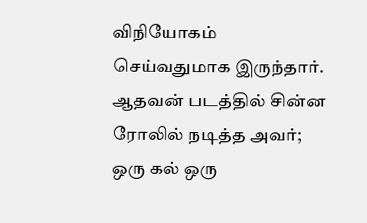விநியோகம் செய்வதுமாக இருந்தார். ஆதவன் படத்தில் சின்ன ரோலில் நடித்த அவர்; ஒரு கல் ஒரு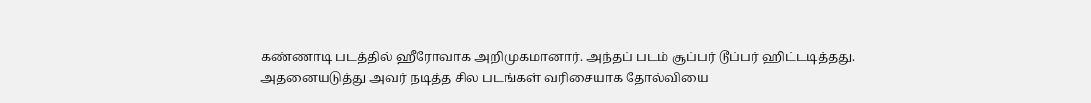கண்ணாடி படத்தில் ஹீரோவாக அறிமுகமானார். அந்தப் படம் சூப்பர் டூப்பர் ஹிட்டடித்தது. அதனையடுத்து அவர் நடித்த சில படங்கள் வரிசையாக தோல்வியை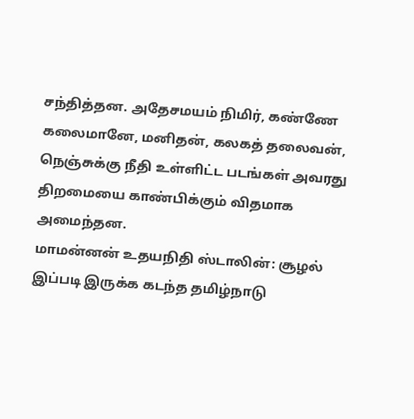சந்தித்தன. அதேசமயம் நிமிர், கண்ணே கலைமானே, மனிதன், கலகத் தலைவன், நெஞ்சுக்கு நீதி உள்ளிட்ட படங்கள் அவரது திறமையை காண்பிக்கும் விதமாக அமைந்தன.
மாமன்னன் உதயநிதி ஸ்டாலின்: சூழல் இப்படி இருக்க கடந்த தமிழ்நாடு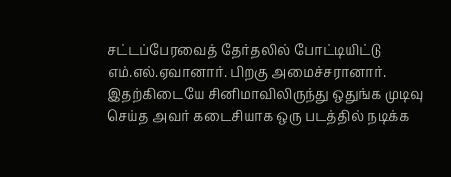சட்டப்பேரவைத் தேர்தலில் போட்டியிட்டு எம்.எல்.ஏவானார். பிறகு அமைச்சரானார். இதற்கிடையே சினிமாவிலிருந்து ஒதுங்க முடிவு செய்த அவர் கடைசியாக ஒரு படத்தில் நடிக்க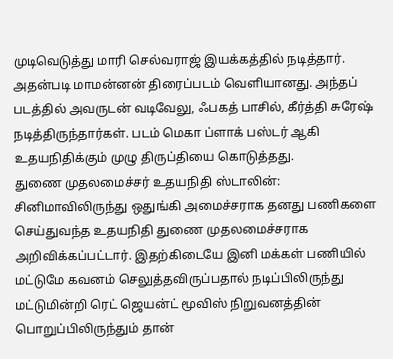முடிவெடுத்து மாரி செல்வராஜ் இயக்கத்தில் நடித்தார். அதன்படி மாமன்னன் திரைப்படம் வெளியானது. அந்தப் படத்தில் அவருடன் வடிவேலு, ஃபகத் பாசில், கீர்த்தி சுரேஷ் நடித்திருந்தார்கள். படம் மெகா ப்ளாக் பஸ்டர் ஆகி உதயநிதிக்கும் முழு திருப்தியை கொடுத்தது.
துணை முதலமைச்சர் உதயநிதி ஸ்டாலின்: சினிமாவிலிருந்து ஒதுங்கி அமைச்சராக தனது பணிகளை செய்துவந்த உதயநிதி துணை முதலமைச்சராக அறிவிக்கப்பட்டார். இதற்கிடையே இனி மக்கள் பணியில் மட்டுமே கவனம் செலுத்தவிருப்பதால் நடிப்பிலிருந்து மட்டுமின்றி ரெட் ஜெயன்ட் மூவிஸ் நிறுவனத்தின் பொறுப்பிலிருந்தும் தான்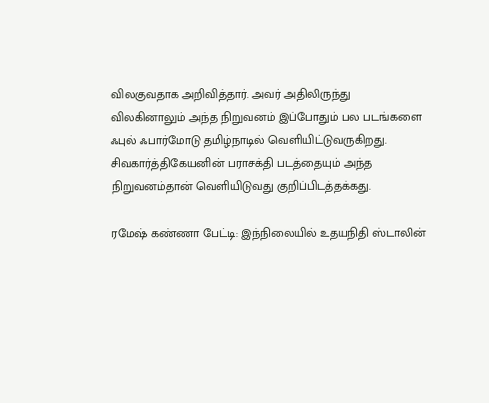விலகுவதாக அறிவித்தார். அவர் அதிலிருந்து விலகினாலும் அந்த நிறுவனம் இப்போதும் பல படங்களை ஃபுல் ஃபார்மோடு தமிழ்நாடில் வெளியிட்டுவருகிறது. சிவகார்த்திகேயனின் பராசக்தி படத்தையும் அந்த நிறுவனம்தான் வெளியிடுவது குறிப்பிடத்தக்கது.

ரமேஷ் கண்ணா பேட்டி: இந்நிலையில் உதயநிதி ஸ்டாலின்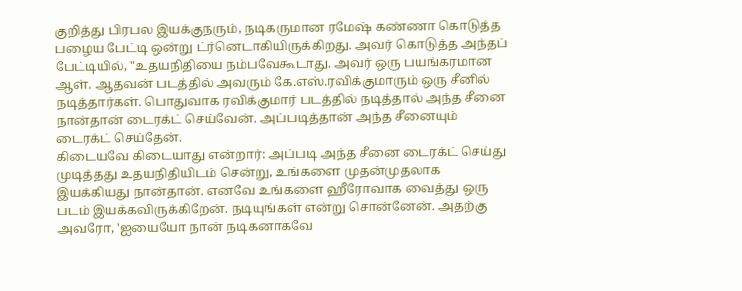குறித்து பிரபல இயக்குநரும், நடிகருமான ரமேஷ் கண்ணா கொடுத்த பழைய பேட்டி ஒன்று ட்ர்னெடாகியிருக்கிறது. அவர் கொடுத்த அந்தப் பேட்டியில், "உதயநிதியை நம்பவேகூடாது. அவர் ஒரு பயங்கரமான ஆள். ஆதவன் படத்தில் அவரும் கே.எஸ்.ரவிக்குமாரும் ஒரு சீனில் நடித்தார்கள். பொதுவாக ரவிக்குமார் படத்தில் நடித்தால் அந்த சீனை நான்தான் டைரக்ட் செய்வேன். அப்படித்தான் அந்த சீனையும் டைரக்ட் செய்தேன்.
கிடையவே கிடையாது என்றார்: அப்படி அந்த சீனை டைரக்ட் செய்து முடித்தது உதயநிதியிடம் சென்று, உங்களை முதன்முதலாக இயக்கியது நான்தான். எனவே உங்களை ஹீரோவாக வைத்து ஒரு படம் இயக்கவிருக்கிறேன். நடியுங்கள் என்று சொன்னேன். அதற்கு அவரோ, 'ஐயையோ நான் நடிகனாகவே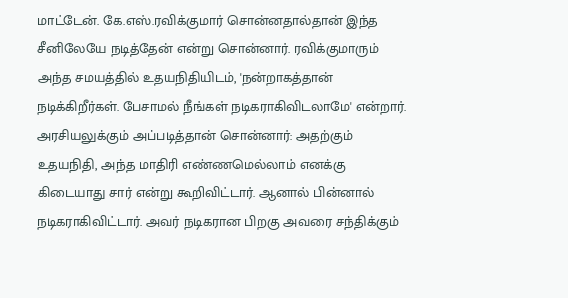மாட்டேன். கே.எஸ்.ரவிக்குமார் சொன்னதால்தான் இந்த சீனிலேயே நடித்தேன் என்று சொன்னார். ரவிக்குமாரும் அந்த சமயத்தில் உதயநிதியிடம், 'நன்றாகத்தான் நடிக்கிறீர்கள். பேசாமல் நீங்கள் நடிகராகிவிடலாமே' என்றார்.
அரசியலுக்கும் அப்படித்தான் சொன்னார்: அதற்கும் உதயநிதி, அந்த மாதிரி எண்ணமெல்லாம் எனக்கு கிடையாது சார் என்று கூறிவிட்டார். ஆனால் பின்னால் நடிகராகிவிட்டார். அவர் நடிகரான பிறகு அவரை சந்திக்கும்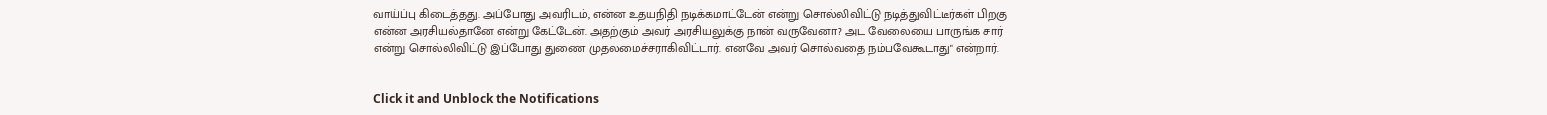வாய்ப்பு கிடைத்தது. அப்போது அவரிடம், என்ன உதயநிதி நடிக்கமாட்டேன் என்று சொல்லிவிட்டு நடித்துவிட்டீர்கள் பிறகு என்ன அரசியல்தானே என்று கேட்டேன். அதற்கும் அவர் அரசியலுக்கு நான் வருவேனா? அட வேலையை பாருங்க சார் என்று சொல்லிவிட்டு இப்போது துணை முதலமைச்சராகிவிட்டார். எனவே அவர் சொல்வதை நம்பவேகூடாது" என்றார்.


Click it and Unblock the Notifications